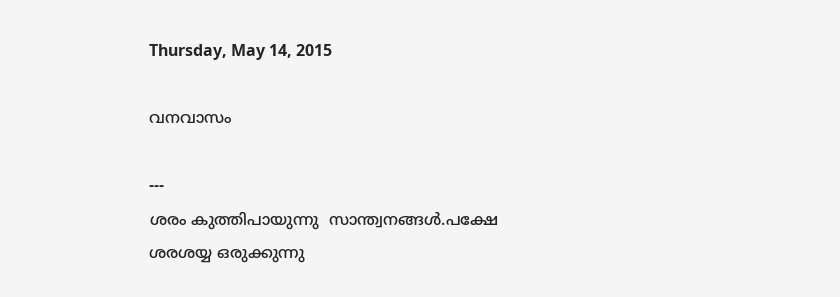Thursday, May 14, 2015

വനവാസം

---
ശരം കുത്തിപായുന്നു  സാന്ത്വനങ്ങൾ.പക്ഷേ
ശരശയ്യ ഒരുക്കുന്നു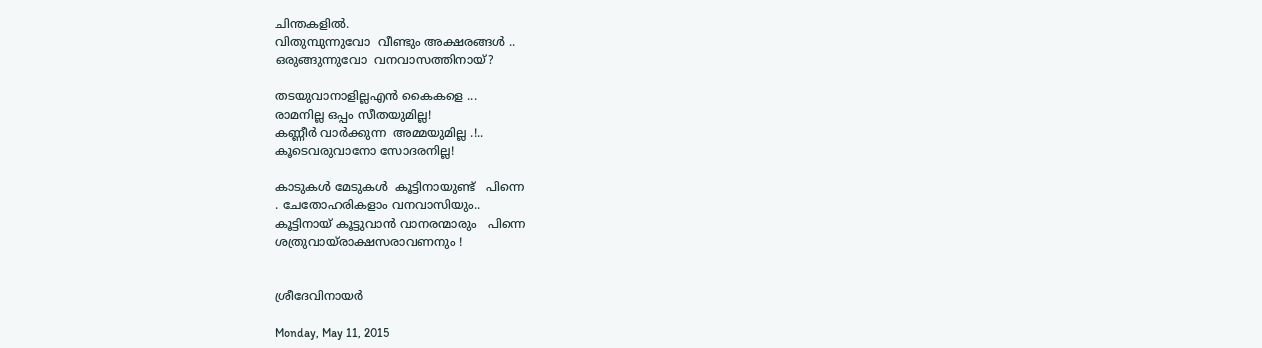ചിന്തകളിൽ.
വിതുമ്പുന്നുവോ  വീണ്ടും അക്ഷരങ്ങൾ ..
ഒരുങ്ങുന്നുവോ  വനവാസത്തിനായ്?

തടയുവാനാളില്ലഎൻ കൈകളെ ...
രാമനില്ല ഒപ്പം സീതയുമില്ല!
കണ്ണീർ വാർക്കുന്ന  അമ്മയുമില്ല .!..
കൂടെവരുവാനോ സോദരനില്ല!

കാടുകൾ മേടുകൾ  കൂട്ടിനായുണ്ട്   പിന്നെ
. ചേതോഹരികളാം വനവാസിയും..
കൂട്ടിനായ് കൂട്ടുവാൻ വാനരന്മാരും   പിന്നെ
ശത്രുവായ്‌രാക്ഷസരാവണനും !


ശ്രീദേവിനായർ

Monday, May 11, 2015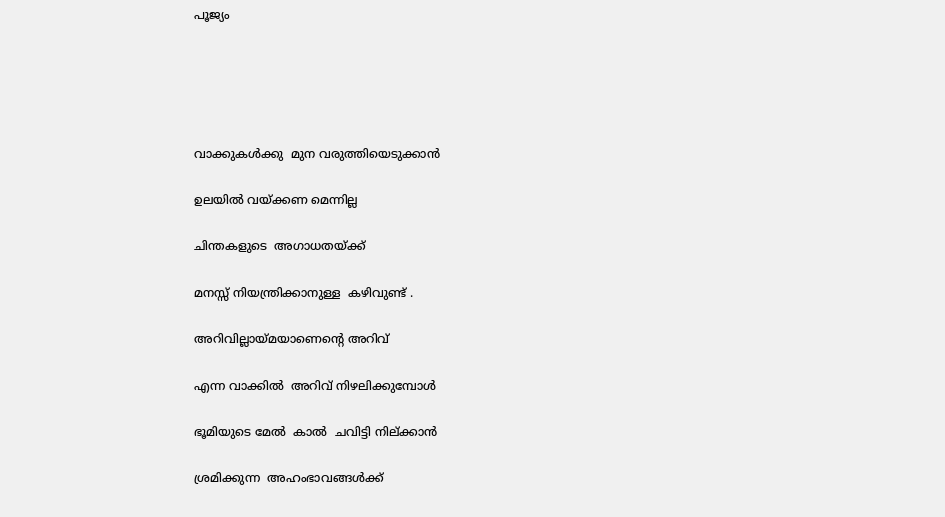പൂജ്യം





വാക്കുകൾക്കു  മുന വരുത്തിയെടുക്കാൻ

ഉലയിൽ വയ്ക്കണ മെന്നില്ല

ചിന്തകളുടെ  അഗാധതയ്ക്ക്

മനസ്സ് നിയന്ത്രിക്കാനുള്ള  കഴിവുണ്ട് .

അറിവില്ലായ്മയാണെന്റെ അറിവ്

എന്ന വാക്കിൽ  അറിവ് നിഴലിക്കുമ്പോൾ

ഭൂമിയുടെ മേൽ  കാൽ  ചവിട്ടി നില്ക്കാൻ

ശ്രമിക്കുന്ന  അഹംഭാവങ്ങൾക്ക്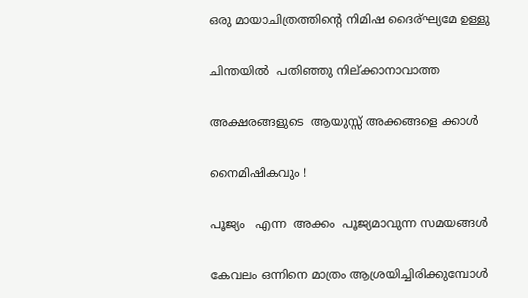ഒരു മായാചിത്രത്തിന്റെ നിമിഷ ദൈര്ഘ്യമേ ഉള്ളു

ചിന്തയിൽ  പതിഞ്ഞു നില്ക്കാനാവാത്ത

അക്ഷരങ്ങളുടെ  ആയുസ്സ് അക്കങ്ങളെ ക്കാൾ

നൈമിഷികവും !

പൂജ്യം   എന്ന  അക്കം  പൂജ്യമാവുന്ന സമയങ്ങൾ

കേവലം ഒന്നിനെ മാത്രം ആശ്രയിച്ചിരിക്കുമ്പോൾ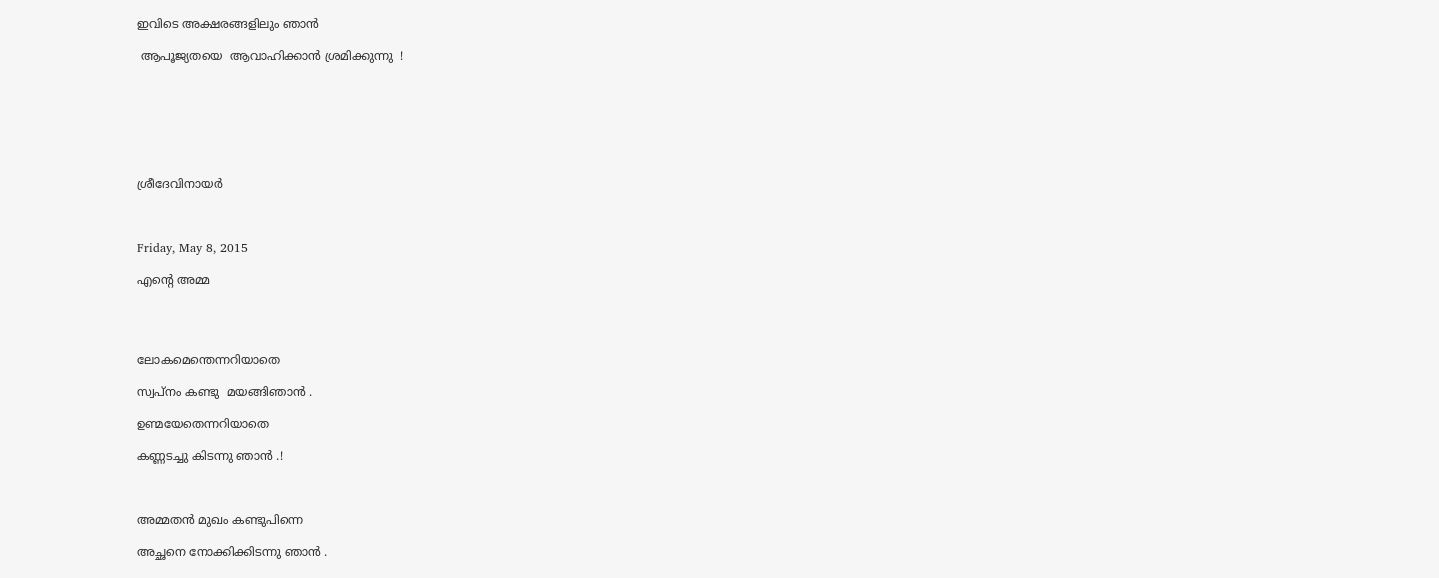ഇവിടെ അക്ഷരങ്ങളിലും ഞാൻ

 ആപൂജ്യതയെ  ആവാഹിക്കാൻ ശ്രമിക്കുന്നു  !







ശ്രീദേവിനായർ



Friday, May 8, 2015

എന്റെ അമ്മ




ലോകമെന്തെന്നറിയാതെ

സ്വപ്നം കണ്ടു  മയങ്ങിഞാൻ .

ഉണ്മയേതെന്നറിയാതെ

കണ്ണടച്ചു കിടന്നു ഞാൻ .!



അമ്മതൻ മുഖം കണ്ടുപിന്നെ

അച്ഛനെ നോക്കിക്കിടന്നു ഞാൻ .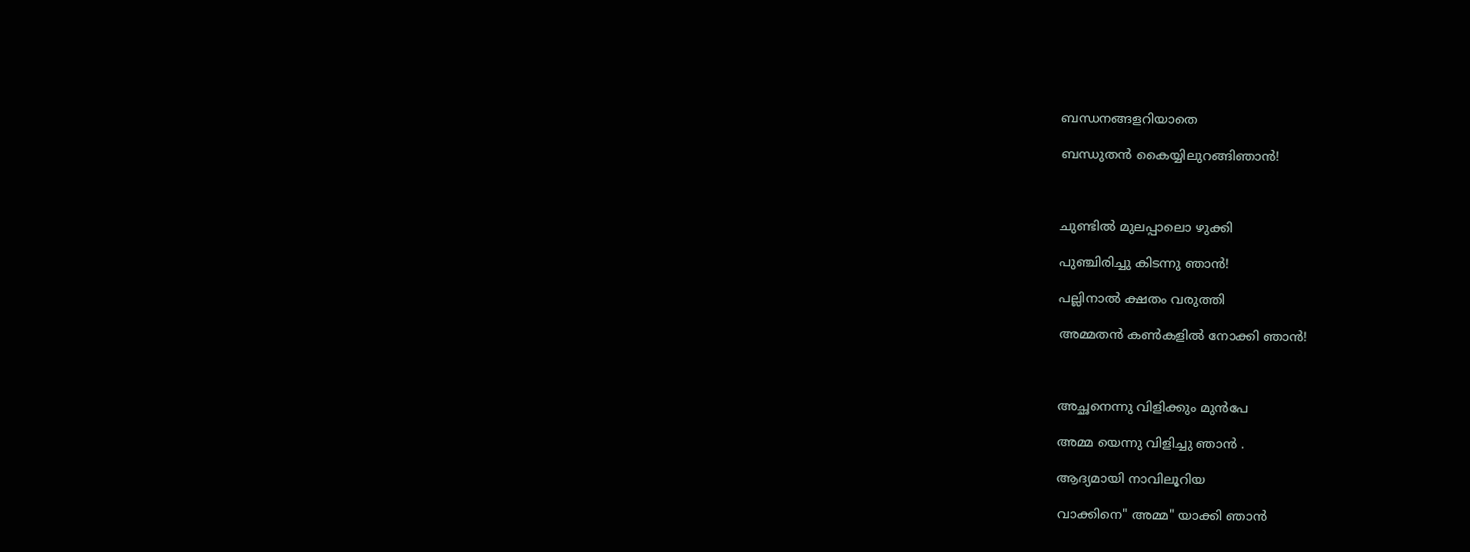ബന്ധനങ്ങളറിയാതെ

ബന്ധുതൻ കൈയ്യിലുറങ്ങിഞാൻ!



ചുണ്ടിൽ മുലപ്പാലൊ ഴുക്കി

പുഞ്ചിരിച്ചു കിടന്നു ഞാൻ!

പല്ലിനാൽ ക്ഷതം വരുത്തി

അമ്മതൻ കണ്‍കളിൽ നോക്കി ഞാൻ!



അച്ഛനെന്നു വിളിക്കും മുൻപേ

അമ്മ യെന്നു വിളിച്ചു ഞാൻ .

ആദ്യമായി നാവിലൂറിയ

വാക്കിനെ" അമ്മ" യാക്കി ഞാൻ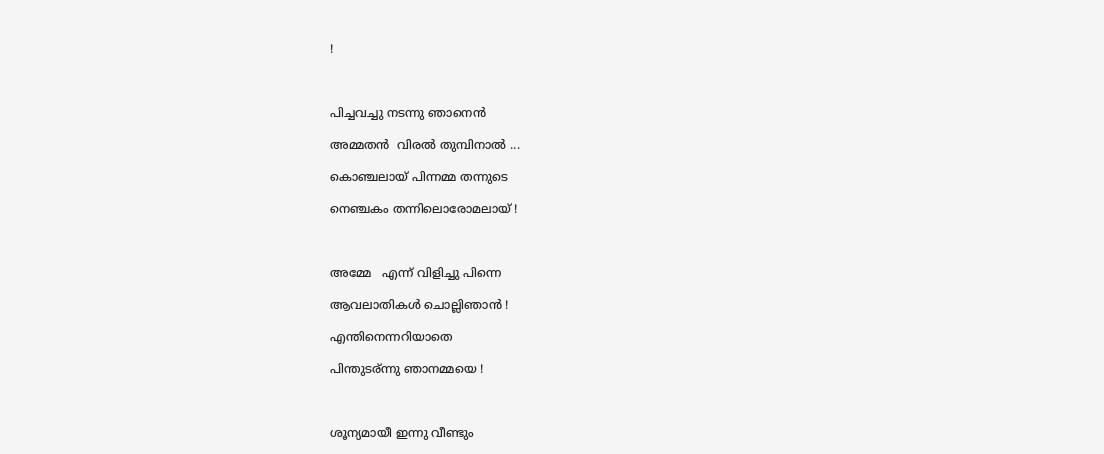!



പിച്ചവച്ചു നടന്നു ഞാനെൻ

അമ്മതൻ  വിരൽ തുമ്പിനാൽ ...

കൊഞ്ചലായ് പിന്നമ്മ തന്നുടെ

നെഞ്ചകം തന്നിലൊരോമലായ് !



അമ്മേ   എന്ന് വിളിച്ചു പിന്നെ

ആവലാതികൾ ചൊല്ലിഞാൻ !

എന്തിനെന്നറിയാതെ

പിന്തുടര്ന്നു ഞാനമ്മയെ !



ശൂന്യമായീ ഇന്നു വീണ്ടും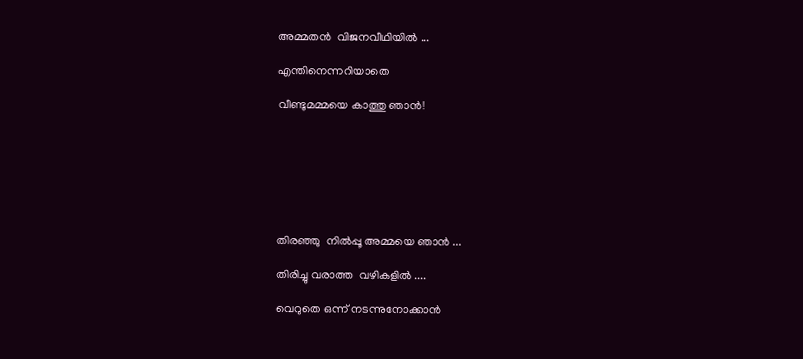അമ്മതൻ  വിജനവീഥിയിൽ ...

എന്തിനെന്നറിയാതെ

വീണ്ടുമമ്മയെ കാത്തു ഞാൻ!







തിരഞ്ഞു  നിൽപ്പൂ അമ്മയെ ഞാൻ ...

തിരിച്ചു വരാത്ത  വഴികളിൽ ....

വെറുതെ ഒന്ന് നടന്നുനോക്കാൻ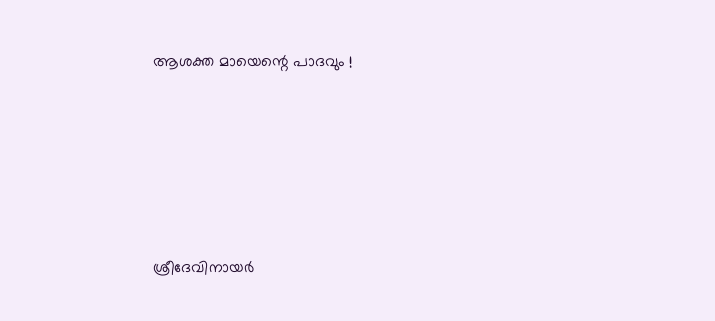ആശക്ത മായെന്റെ പാദവും !





ശ്രീദേവിനായർ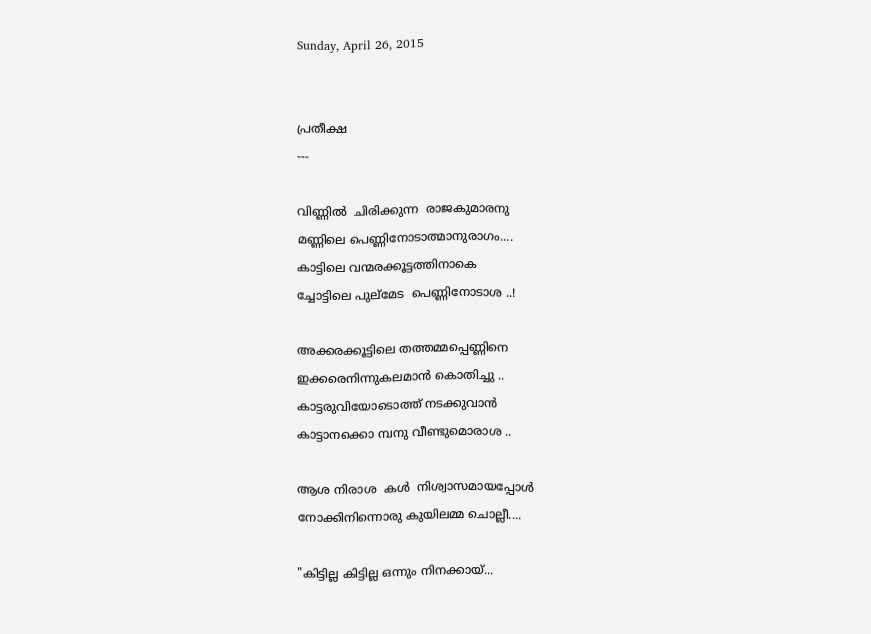Sunday, April 26, 2015


പ്രതീക്ഷ
---

വിണ്ണിൽ  ചിരിക്കുന്ന  രാജകുമാരനു
മണ്ണിലെ പെണ്ണിനോടാത്മാനുരാഗം....
കാട്ടിലെ വന്മരക്കൂട്ടത്തിനാകെ
ച്ചോട്ടിലെ പുല്മേട  പെണ്ണിനോടാശ ..!

അക്കരക്കൂട്ടിലെ തത്തമ്മപ്പെണ്ണിനെ
ഇക്കരെനിന്നുകലമാൻ കൊതിച്ചു ..
കാട്ടരുവിയോടൊത്ത് നടക്കുവാൻ
കാട്ടാനക്കൊ മ്പനു വീണ്ടുമൊരാശ ..

ആശ നിരാശ  കൾ  നിശ്വാസമായപ്പോൾ
നോക്കിനിന്നൊരു കുയിലമ്മ ചൊല്ലീ....

"കിട്ടില്ല കിട്ടില്ല ഒന്നും നിനക്കായ്...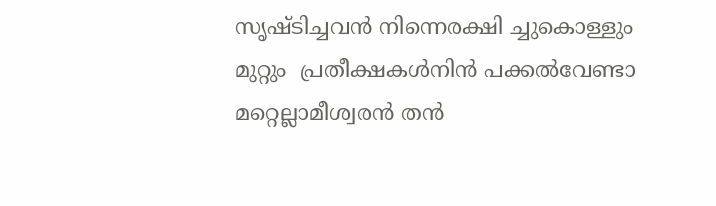സൃഷ്ടിച്ചവൻ നിന്നെരക്ഷി ച്ചുകൊള്ളും
മുറ്റും  പ്രതീക്ഷകൾനിൻ പക്കൽവേണ്ടാ
മറ്റെല്ലാമീശ്വരൻ തൻ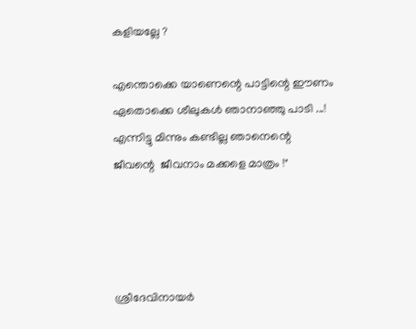കളിയല്ലേ ?

എന്തൊക്കെ യാണെന്റെ പാട്ടിന്റെ ഈണം
ഏതൊക്കെ ശീലുകൾ ഞാനാഞ്ഞു പാടി ...!
എന്നിട്ടു മിന്നും കണ്ടില്ല ഞാനെന്റെ
ജീവന്റെ  ജീവനാം മക്കളെ മാത്രം !"




ശ്രീദേവിനായർ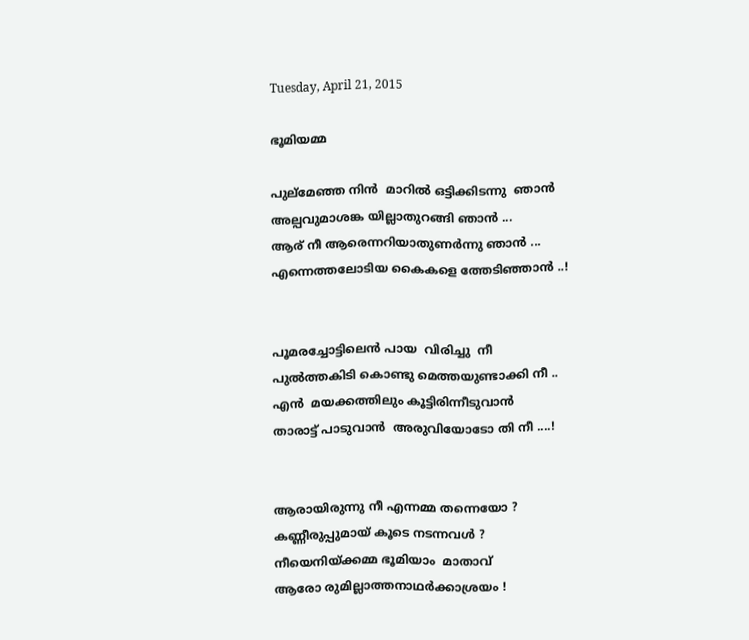Tuesday, April 21, 2015

ഭൂമിയമ്മ

പുല്മേഞ്ഞ നിൻ  മാറിൽ ഒട്ടിക്കിടന്നു  ഞാൻ
അല്പവുമാശങ്ക യില്ലാതുറങ്ങി ഞാൻ ...
ആര് നീ ആരെന്നറിയാതുണർന്നു ഞാൻ ...
എന്നെത്തലോടിയ കൈകളെ ത്തേടിഞ്ഞാൻ ..!


പൂമരച്ചോട്ടിലെൻ പായ  വിരിച്ചു  നീ
പുൽത്തകിടി കൊണ്ടു മെത്തയുണ്ടാക്കി നീ ..
എൻ  മയക്കത്തിലും കൂട്ടിരിന്നീടുവാൻ
താരാട്ട് പാടുവാൻ  അരുവിയോടോ തി നീ ....!


ആരായിരുന്നു നീ എന്നമ്മ തന്നെയോ ?
കണ്ണീരുപ്പുമായ് കൂടെ നടന്നവൾ ?
നീയെനിയ്ക്കമ്മ ഭൂമിയാം  മാതാവ്
ആരോ രുമില്ലാത്തനാഥർക്കാശ്രയം !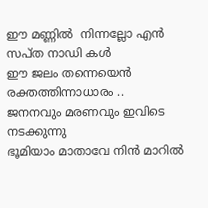ഈ മണ്ണിൽ  നിന്നല്ലോ എൻ സപ്ത നാഡി കൾ
ഈ ജലം തന്നെയെൻ രക്തത്തിന്നാധാരം ..
ജനനവും മരണവും ഇവിടെ നടക്കുന്നു
ഭൂമിയാം മാതാവേ നിൻ മാറിൽ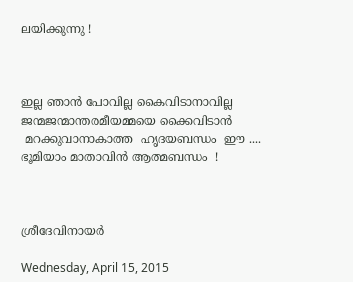ലയിക്കുന്നു !



ഇല്ല ഞാൻ പോവില്ല കൈവിടാനാവില്ല
ജന്മജന്മാന്തരമീയമ്മയെ ക്കൈവിടാൻ
 മറക്കുവാനാകാത്ത  ഹൃദയബന്ധം  ഈ ....
ഭൂമിയാം മാതാവിൻ ആത്മബന്ധം  !



ശ്രീദേവിനായർ

Wednesday, April 15, 2015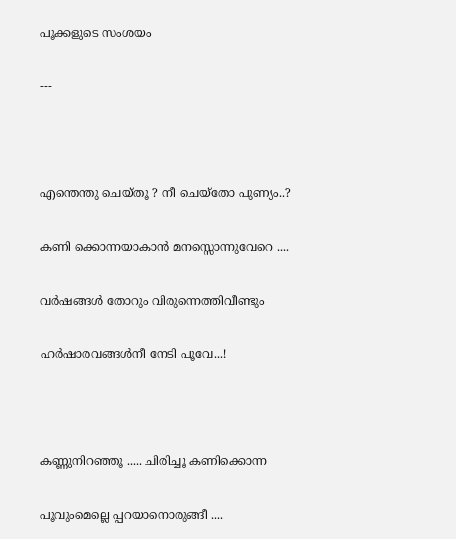പൂക്കളുടെ സംശയം

---



എന്തെന്തു ചെയ്തൂ ? നീ ചെയ്തോ പുണ്യം..?

കണി ക്കൊന്നയാകാൻ മനസ്സൊന്നുവേറെ ....

വർഷങ്ങൾ തോറും വിരുന്നെത്തിവീണ്ടും

ഹർഷാരവങ്ങൾനീ നേടി പൂവേ...!



കണ്ണുനിറഞ്ഞൂ ..... ചിരിച്ചൂ കണിക്കൊന്ന

പൂവുംമെല്ലെ പ്പറയാനൊരുങ്ങീ ....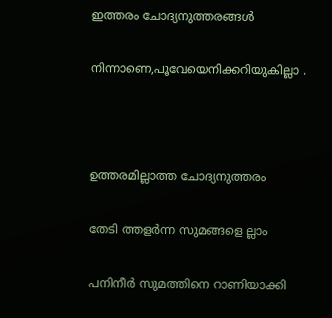ഇത്തരം ചോദ്യനുത്തരങ്ങൾ

നിന്നാണെ,പൂവേയെനിക്കറിയുകില്ലാ .



ഉത്തരമില്ലാത്ത ചോദ്യനുത്തരം

തേടി ത്തളർന്ന സുമങ്ങളെ ല്ലാം

പനിനീർ സുമത്തിനെ റാണിയാക്കി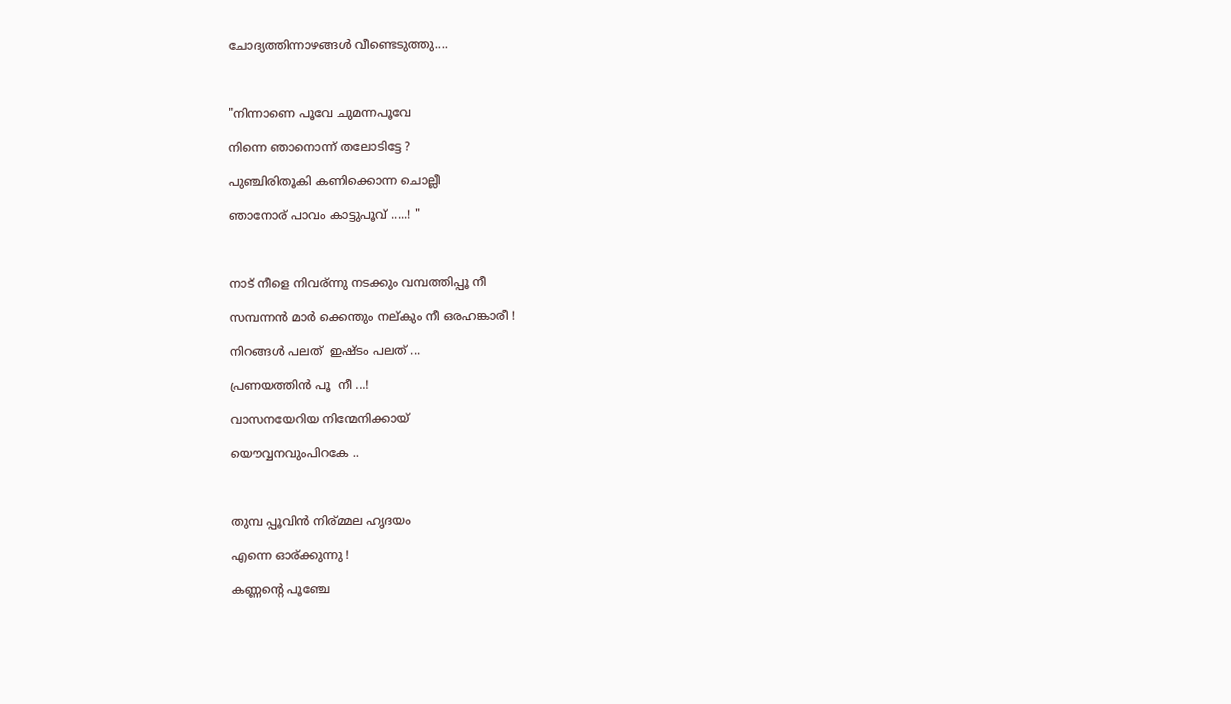ചോദ്യത്തിന്നാഴങ്ങൾ വീണ്ടെടുത്തു....



"നിന്നാണെ പൂവേ ചുമന്നപൂവേ

നിന്നെ ഞാനൊന്ന് തലോടിട്ടേ ?

പുഞ്ചിരിതൂകി കണിക്കൊന്ന ചൊല്ലീ

ഞാനോര് പാവം കാട്ടുപൂവ് .....! "



നാട് നീളെ നിവര്ന്നു നടക്കും വമ്പത്തിപ്പൂ നീ

സമ്പന്നൻ മാർ ക്കെന്തും നല്കും നീ ഒരഹങ്കാരീ !

നിറങ്ങൾ പലത്  ഇഷ്ടം പലത് ...

പ്രണയത്തിൻ പൂ  നീ ...!

വാസനയേറിയ നിന്മേനിക്കായ്

യൌവ്വനവുംപിറകേ ..



തുമ്പ പ്പൂവിൻ നിര്മ്മല ഹൃദയം

എന്നെ ഓര്ക്കുന്നു !

കണ്ണന്റെ പൂഞ്ചേ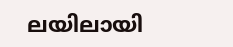ലയിലായി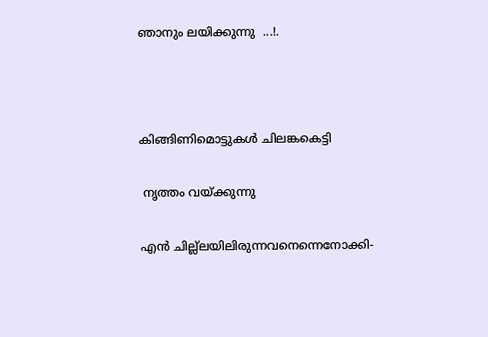ഞാനും ലയിക്കുന്നു  ...!.



കിങ്ങിണിമൊട്ടുകൾ ചിലങ്കകെട്ടി

 നൃത്തം വയ്ക്കുന്നു

എൻ ചില്ല്ലയിലിരുന്നവനെന്നെനോക്കി-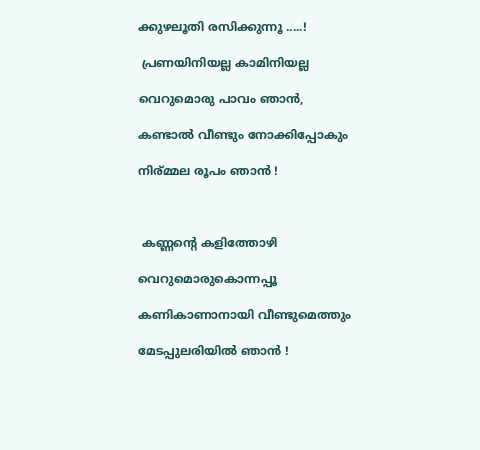ക്കുഴലൂതി രസിക്കുന്നൂ .....!

 പ്രണയിനിയല്ല കാമിനിയല്ല

വെറുമൊരു പാവം ഞാൻ,

കണ്ടാൽ വീണ്ടും നോക്കിപ്പോകും

നിര്മ്മല രൂപം ഞാൻ !



 കണ്ണന്റെ കളിത്തോഴി

വെറുമൊരുകൊന്നപ്പൂ

കണികാണാനായി വീണ്ടുമെത്തും

മേടപ്പുലരിയിൽ ഞാൻ !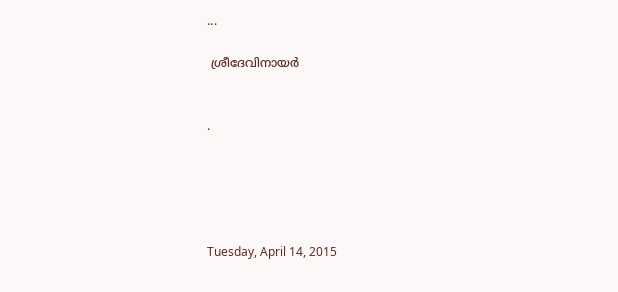...

 ശ്രീദേവിനായർ


.





Tuesday, April 14, 2015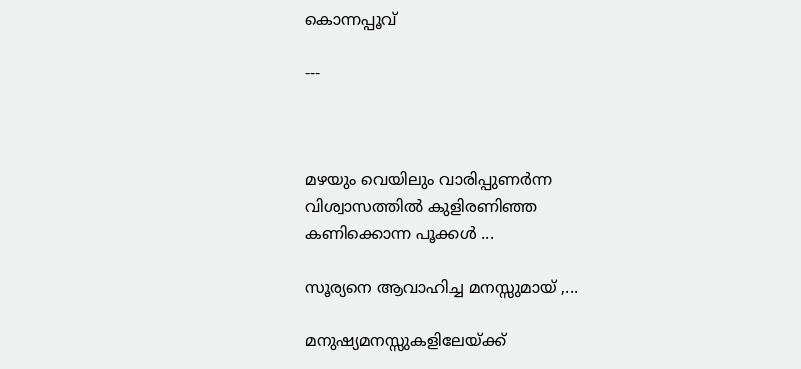കൊന്നപ്പൂവ്

---



മഴയും വെയിലും വാരിപ്പുണർന്ന
വിശ്വാസത്തിൽ കുളിരണിഞ്ഞ
കണിക്കൊന്ന പൂക്കൾ ...

സൂര്യനെ ആവാഹിച്ച മനസ്സുമായ് ,...

മനുഷ്യമനസ്സുകളിലേയ്ക്ക്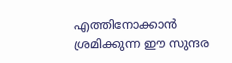എത്തിനോക്കാൻ ശ്രമിക്കുന്ന ഈ സുന്ദര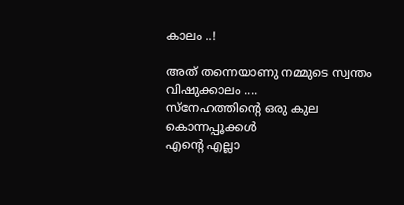കാലം ..!

അത് തന്നെയാണു നമ്മുടെ സ്വന്തം വിഷുക്കാലം ....
സ്നേഹത്തിന്റെ ഒരു കുല കൊന്നപ്പൂക്കൾ
എന്റെ എല്ലാ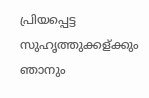പ്രിയപ്പെട്ട സുഹൃത്തുക്കള്ക്കും
ഞാനും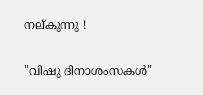നല്കുന്നു !

"വിഷു ദിനാശംസകൾ"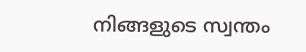നിങ്ങളുടെ സ്വന്തം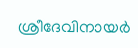ശ്രീദേവിനായർ